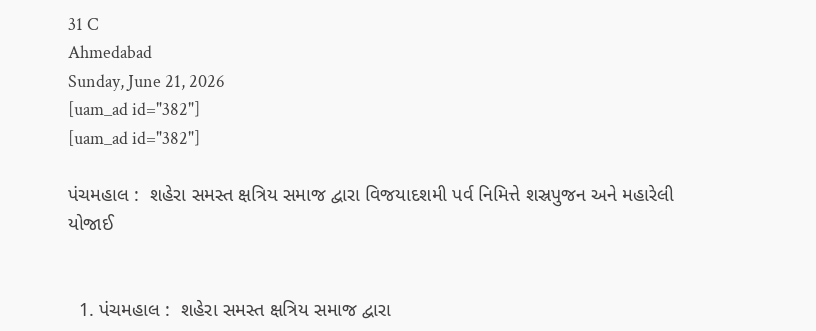31 C
Ahmedabad
Sunday, June 21, 2026
[uam_ad id="382"]
[uam_ad id="382"]

પંચમહાલ :  શહેરા સમસ્ત ક્ષત્રિય સમાજ દ્વારા વિજયાદશમી પર્વ નિમિત્તે શસ્રપુજન અને મહારેલી યોજાઈ


  1. પંચમહાલ :  શહેરા સમસ્ત ક્ષત્રિય સમાજ દ્વારા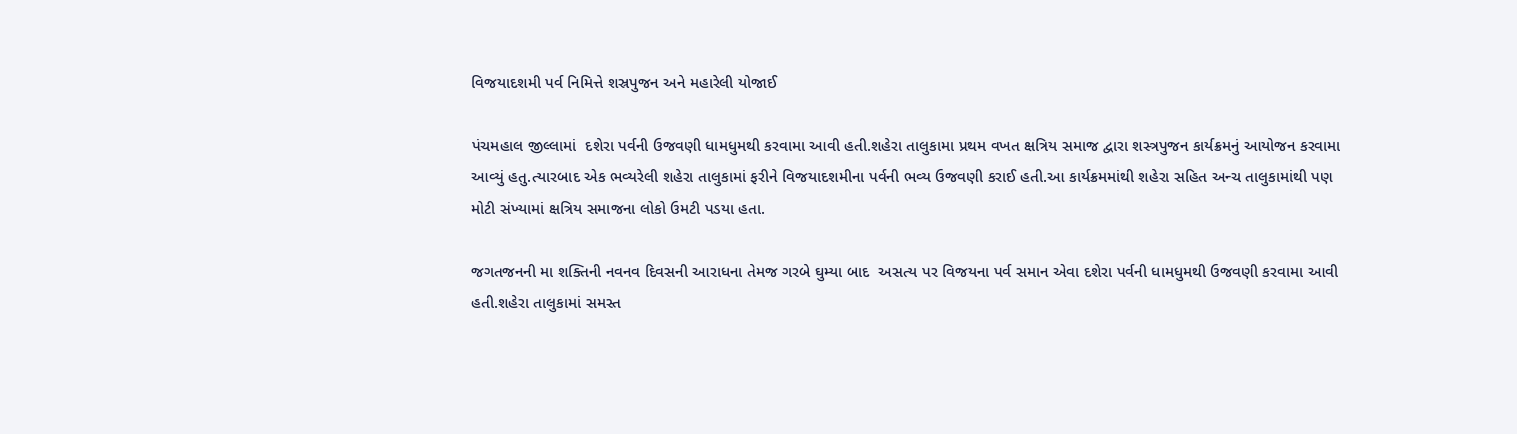વિજયાદશમી પર્વ નિમિત્તે શસ્રપુજન અને મહારેલી યોજાઈ

પંચમહાલ જીલ્લામાં  દશેરા પર્વની ઉજવણી ધામધુમથી કરવામા આવી હતી.શહેરા તાલુકામા પ્રથમ વખત ક્ષત્રિય સમાજ દ્વારા શસ્ત્રપુજન કાર્યક્રમનું આયોજન કરવામા આવ્યું હતુ.ત્યારબાદ એક ભવ્યરેલી શહેરા તાલુકામાં ફરીને વિજયાદશમીના પર્વની ભવ્ય ઉજવણી કરાઈ હતી.આ કાર્યક્રમમાંથી શહેરા સહિત અન્ચ તાલુકામાંથી પણ મોટી સંખ્યામાં ક્ષત્રિય સમાજના લોકો ઉમટી પડયા હતા.

જગતજનની મા શક્તિની નવનવ દિવસની આરાધના તેમજ ગરબે ઘુમ્યા બાદ  અસત્ય પર વિજયના પર્વ સમાન એવા દશેરા પર્વની ધામધુમથી ઉજવણી કરવામા આવી હતી.શહેરા તાલુકામાં સમસ્ત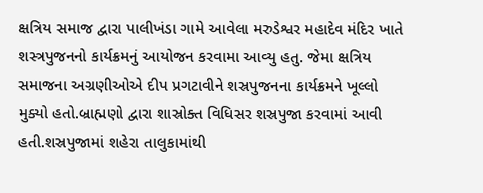ક્ષત્રિય સમાજ દ્વારા પાલીખંડા ગામે આવેલા મરુડેશ્વર મહાદેવ મંદિર ખાતે શસ્ત્રપુજનનો કાર્યક્રમનું આયોજન કરવામા આવ્યુ હતુ. જેમા ક્ષત્રિય સમાજના અગ્રણીઓએ દીપ પ્રગટાવીને શસ્રપુજનના કાર્યક્રમને ખૂલ્લો મુક્યો હતો.બ્રાહ્મણો દ્વારા શાસ્રોક્ત વિધિસર શસ્રપુજા કરવામાં આવી હતી.શસ્રપુજામાં શહેરા તાલુકામાંથી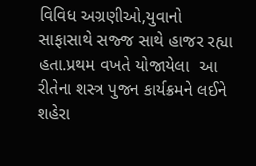વિવિધ અગ્રણીઓ,યુવાનો સાફાસાથે સજ્જ સાથે હાજર રહ્યા હતા.પ્રથમ વખતે યોજાયેલા  આ રીતેના શસ્ત્ર પુજન કાર્યક્રમને લઈને શહેરા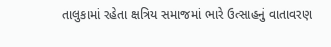તાલુકામાં રહેતા ક્ષત્રિય સમાજમાં ભારે ઉત્સાહનું વાતાવરણ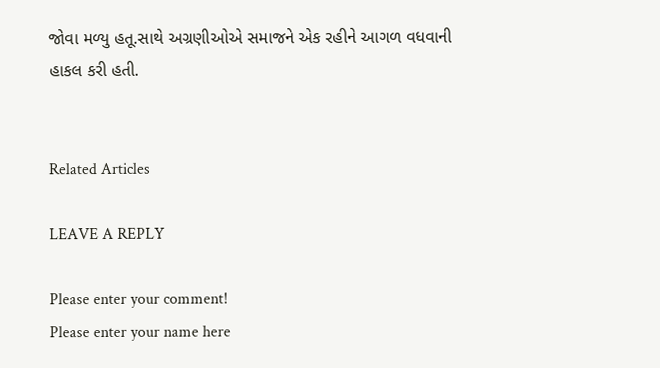જોવા મળ્યુ હતૂ.સાથે અગ્રણીઓએ સમાજને એક રહીને આગળ વધવાની હાકલ કરી હતી.


Related Articles

LEAVE A REPLY

Please enter your comment!
Please enter your name here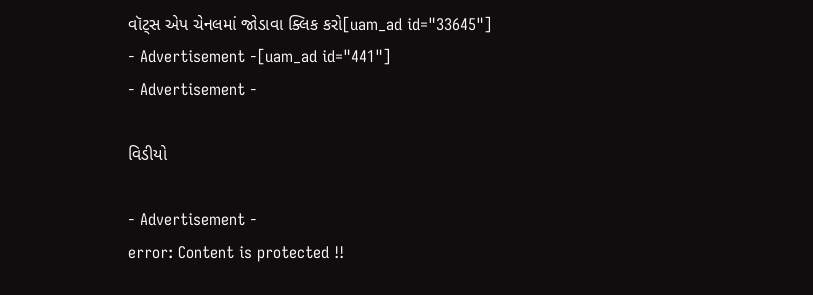વૉટ્સ એપ ચેનલમાં જોડાવા ક્લિક કરો[uam_ad id="33645"]
- Advertisement -[uam_ad id="441"]
- Advertisement -

વિડીયો

- Advertisement -
error: Content is protected !!